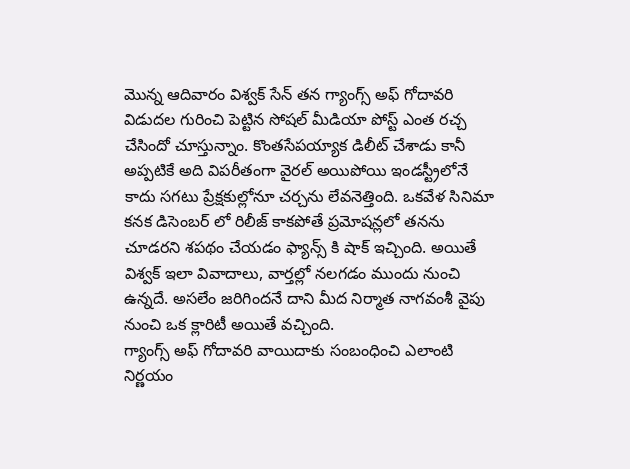మొన్న ఆదివారం విశ్వక్ సేన్ తన గ్యాంగ్స్ అఫ్ గోదావరి విడుదల గురించి పెట్టిన సోషల్ మీడియా పోస్ట్ ఎంత రచ్చ చేసిందో చూస్తున్నాం. కొంతసేపయ్యాక డిలీట్ చేశాడు కానీ అప్పటికే అది విపరీతంగా వైరల్ అయిపోయి ఇండస్ట్రీలోనే కాదు సగటు ప్రేక్షకుల్లోనూ చర్చను లేవనెత్తింది. ఒకవేళ సినిమా కనక డిసెంబర్ లో రిలీజ్ కాకపోతే ప్రమోషన్లలో తనను చూడరని శపథం చేయడం ఫ్యాన్స్ కి షాక్ ఇచ్చింది. అయితే విశ్వక్ ఇలా వివాదాలు, వార్తల్లో నలగడం ముందు నుంచి ఉన్నదే. అసలేం జరిగిందనే దాని మీద నిర్మాత నాగవంశీ వైపు నుంచి ఒక క్లారిటీ అయితే వచ్చింది.
గ్యాంగ్స్ అఫ్ గోదావరి వాయిదాకు సంబంధించి ఎలాంటి నిర్ణయం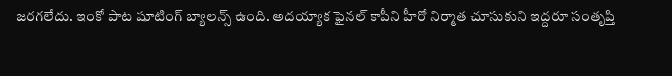జరగలేదు. ఇంకో పాట షూటింగ్ బ్యాలన్స్ ఉంది. అదయ్యాక ఫైనల్ కాపీని హీరో నిర్మాత చూసుకుని ఇద్దరూ సంతృప్తి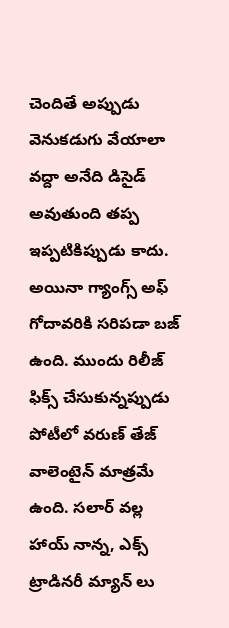చెందితే అప్పుడు వెనుకడుగు వేయాలా వద్దా అనేది డిసైడ్ అవుతుంది తప్ప ఇప్పటికిప్పుడు కాదు. అయినా గ్యాంగ్స్ అఫ్ గోదావరికి సరిపడా బజ్ ఉంది. ముందు రిలీజ్ ఫిక్స్ చేసుకున్నప్పుడు పోటీలో వరుణ్ తేజ్ వాలెంటైన్ మాత్రమే ఉంది. సలార్ వల్ల హాయ్ నాన్న, ఎక్స్ ట్రాడినరీ మ్యాన్ లు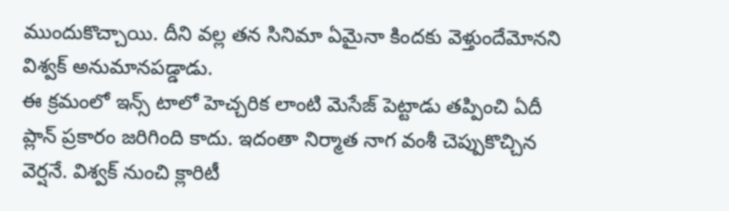ముందుకొచ్చాయి. దీని వల్ల తన సినిమా ఏమైనా కిందకు వెళ్తుందేమోనని విశ్వక్ అనుమానపడ్డాడు.
ఈ క్రమంలో ఇన్స్ టాలో హెచ్చరిక లాంటి మెసేజ్ పెట్టాడు తప్పించి ఏదీ ప్లాన్ ప్రకారం జరిగింది కాదు. ఇదంతా నిర్మాత నాగ వంశీ చెప్పుకొచ్చిన వెర్షనే. విశ్వక్ నుంచి క్లారిటీ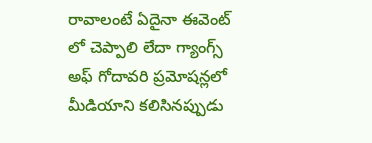రావాలంటే ఏదైనా ఈవెంట్ లో చెప్పాలి లేదా గ్యాంగ్స్ అఫ్ గోదావరి ప్రమోషన్లలో మీడియాని కలిసినప్పుడు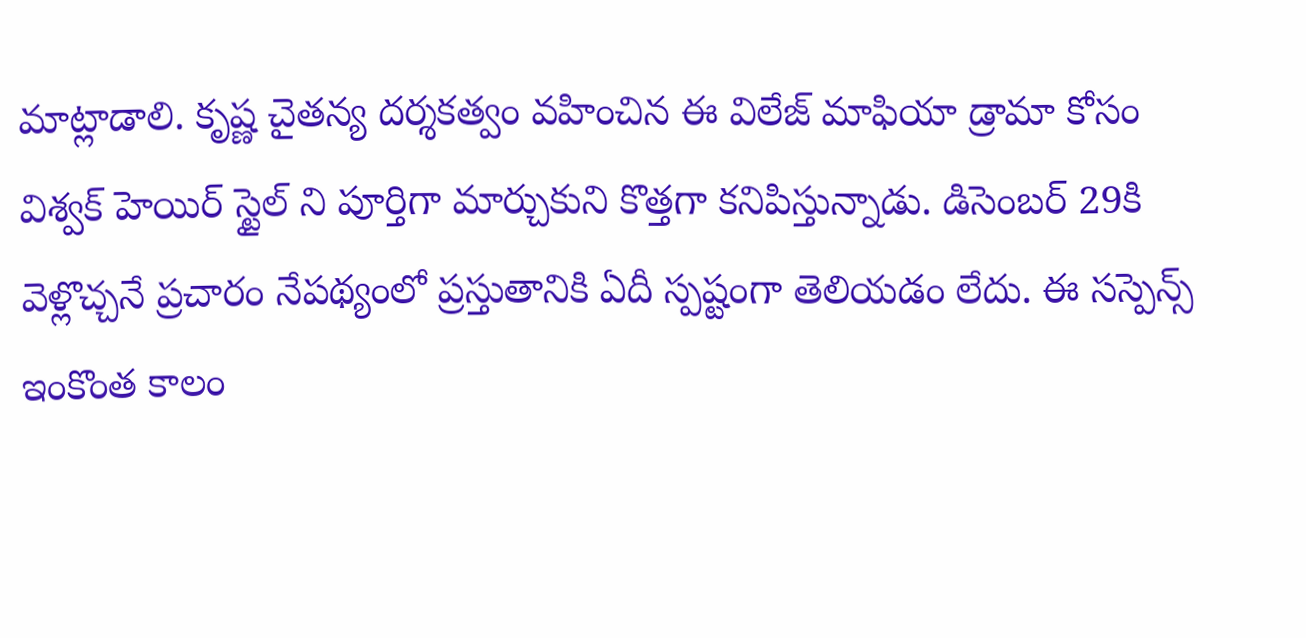మాట్లాడాలి. కృష్ణ చైతన్య దర్శకత్వం వహించిన ఈ విలేజ్ మాఫియా డ్రామా కోసం విశ్వక్ హెయిర్ స్టైల్ ని పూర్తిగా మార్చుకుని కొత్తగా కనిపిస్తున్నాడు. డిసెంబర్ 29కి వెళ్లొచ్చనే ప్రచారం నేపథ్యంలో ప్రస్తుతానికి ఏదీ స్పష్టంగా తెలియడం లేదు. ఈ సస్పెన్స్ ఇంకొంత కాలం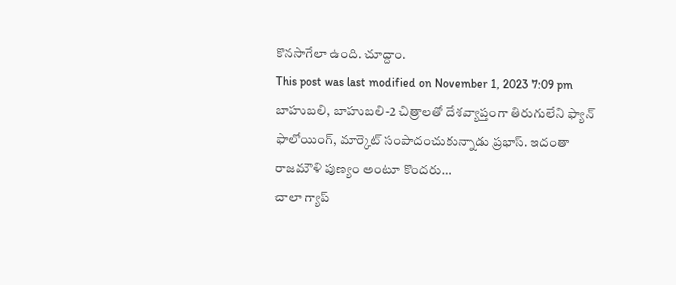కొనసాగేలా ఉంది. చూద్దాం.
This post was last modified on November 1, 2023 7:09 pm
బాహుబలి, బాహుబలి-2 చిత్రాలతో దేశవ్యాప్తంగా తిరుగులేని ఫ్యాన్ ఫాలోయింగ్, మార్కెట్ సంపాదంచుకున్నాడు ప్రభాస్. ఇదంతా రాజమౌళి పుణ్యం అంటూ కొందరు…
చాలా గ్యాప్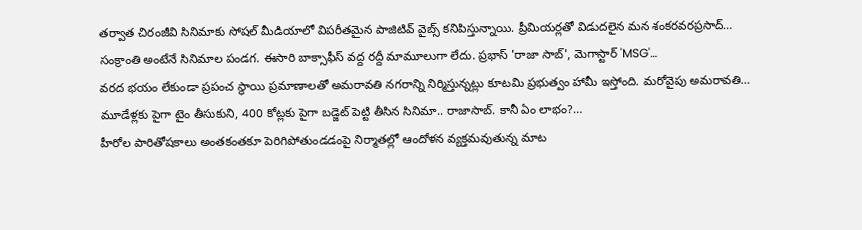తర్వాత చిరంజీవి సినిమాకు సోషల్ మీడియాలో విపరీతమైన పాజిటివ్ వైబ్స్ కనిపిస్తున్నాయి. ప్రీమియర్లతో విడుదలైన మన శంకరవరప్రసాద్…
సంక్రాంతి అంటేనే సినిమాల పండగ. ఈసారి బాక్సాఫీస్ వద్ద రద్దీ మామూలుగా లేదు. ప్రభాస్ 'రాజా సాబ్', మెగాస్టార్ 'MSG'…
వరద భయం లేకుండా ప్రపంచ స్థాయి ప్రమాణాలతో అమరావతి నగరాన్ని నిర్మిస్తున్నట్లు కూటమి ప్రభుత్వం హామీ ఇస్తోంది. మరోవైపు అమరావతి…
మూడేళ్లకు పైగా టైం తీసుకుని, 400 కోట్లకు పైగా బడ్జెట్ పెట్టి తీసిన సినిమా.. రాజాసాబ్. కానీ ఏం లాభం?…
హీరోల పారితోషకాలు అంతకంతకూ పెరిగిపోతుండడంపై నిర్మాతల్లో ఆందోళన వ్యక్తమవుతున్న మాట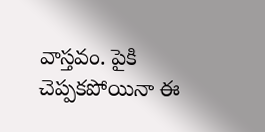వాస్తవం. పైకి చెప్పకపోయినా ఈ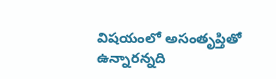విషయంలో అసంతృప్తితో ఉన్నారన్నది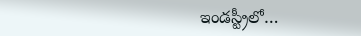ఇండస్ట్రీలో…